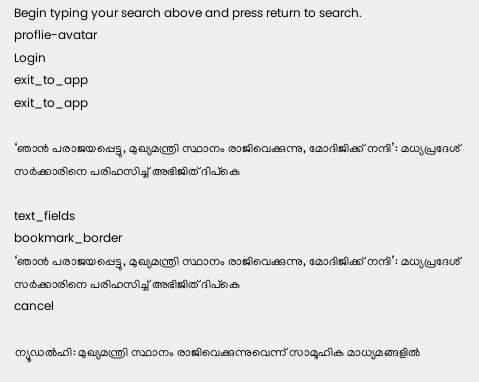Begin typing your search above and press return to search.
proflie-avatar
Login
exit_to_app
exit_to_app

‘ഞാൻ പരാജയപ്പെട്ടു, മുഖ്യമന്ത്രി സ്ഥാനം രാജിവെക്കുന്നു, മോദിജിക്ക് നന്ദി’: മധ്യപ്രദേശ് സർക്കാരിനെ പരിഹസിച്ച് അഭിജിത് ദിപ്കെ

text_fields
bookmark_border
‘ഞാൻ പരാജയപ്പെട്ടു, മുഖ്യമന്ത്രി സ്ഥാനം രാജിവെക്കുന്നു, മോദിജിക്ക് നന്ദി’: മധ്യപ്രദേശ് സർക്കാരിനെ പരിഹസിച്ച് അഭിജിത് ദിപ്കെ
cancel

ന്യൂഡൽഹി: മുഖ്യമന്ത്രി സ്ഥാനം രാജിവെക്കുന്നുവെന്ന് സാമൂഹിക മാധ്യമങ്ങളിൽ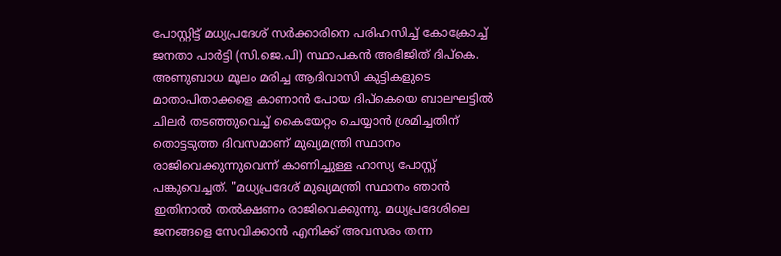പോസ്റ്റിട്ട് മധ്യപ്രദേശ് സർക്കാരിനെ പരിഹസിച്ച് കോക്രോച്ച് ജനതാ പാർട്ടി (സി.ജെ.പി) സ്ഥാപകൻ അഭിജിത് ദിപ്കെ. അണുബാധ മൂലം മരിച്ച ആദിവാസി കുട്ടികളുടെ മാതാപിതാക്കളെ കാണാൻ പോയ ദിപ്കെയെ ബാലഘട്ടിൽ ചിലർ തടഞ്ഞുവെച്ച് കൈയേറ്റം ചെയ്യാൻ ശ്രമിച്ചതിന് തൊട്ടടുത്ത ദിവസമാണ് മുഖ്യമന്ത്രി സ്ഥാനം രാജിവെക്കുന്നുവെന്ന് കാണിച്ചുള്ള ഹാസ്യ പോസ്റ്റ് പങ്കുവെച്ചത്. "മധ്യപ്രദേശ് മുഖ്യമന്ത്രി സ്ഥാനം ഞാൻ ഇതിനാൽ തൽക്ഷണം രാജിവെക്കുന്നു. മധ്യപ്രദേശിലെ ജനങ്ങളെ സേവിക്കാൻ എനിക്ക് അവസരം തന്ന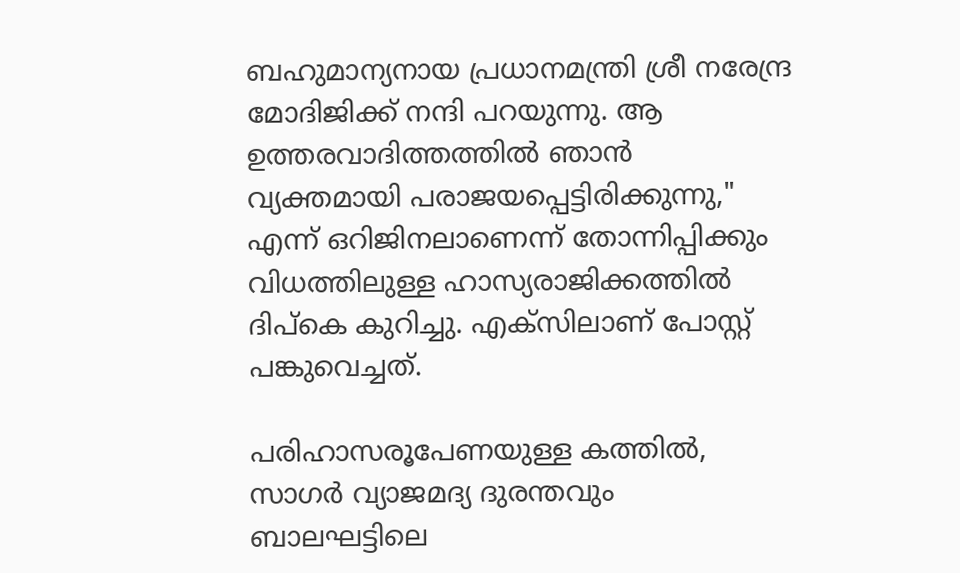ബഹുമാന്യനായ പ്രധാനമന്ത്രി ശ്രീ നരേന്ദ്ര മോദിജിക്ക് നന്ദി പറയുന്നു. ആ ഉത്തരവാദിത്തത്തിൽ ഞാൻ വ്യക്തമായി പരാജയപ്പെട്ടിരിക്കുന്നു," എന്ന് ഒറിജിനലാണെന്ന് തോന്നിപ്പിക്കും വിധത്തിലുള്ള ഹാസ്യരാജിക്കത്തിൽ ദിപ്കെ കുറിച്ചു. എക്സിലാണ് പോസ്റ്റ് പങ്കുവെച്ചത്.

പരിഹാസരൂപേണയുള്ള കത്തിൽ, സാഗർ വ്യാജമദ്യ ദുരന്തവും ബാലഘട്ടിലെ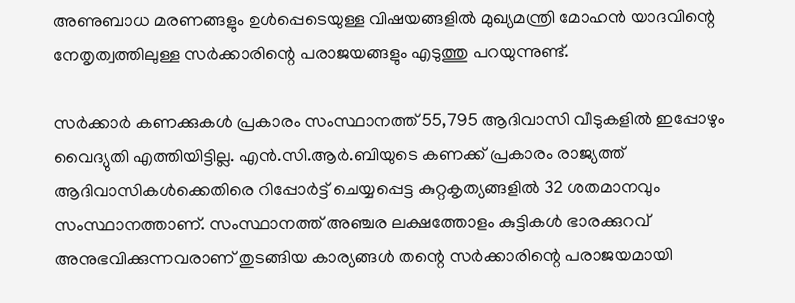അണുബാധ മരണങ്ങളും ഉൾപ്പെടെയുള്ള വിഷയങ്ങളിൽ മുഖ്യമന്ത്രി മോഹൻ യാദവിന്റെ നേതൃത്വത്തിലുള്ള സർക്കാരിന്റെ പരാജയങ്ങളും എടുത്തു പറയുന്നുണ്ട്.

സർക്കാർ കണക്കുകൾ പ്രകാരം സംസ്ഥാനത്ത് 55,795 ആദിവാസി വീടുകളിൽ ഇപ്പോഴും വൈദ്യുതി എത്തിയിട്ടില്ല. എൻ.സി.ആർ.ബിയുടെ കണക്ക് പ്രകാരം രാജ്യത്ത് ആദിവാസികൾക്കെതിരെ റിപ്പോർട്ട് ചെയ്യപ്പെട്ട കുറ്റകൃത്യങ്ങളിൽ 32 ശതമാനവും സംസ്ഥാനത്താണ്. സംസ്ഥാനത്ത് അഞ്ചര ലക്ഷത്തോളം കുട്ടികൾ ഭാരക്കുറവ് അനുഭവിക്കുന്നവരാണ് തുടങ്ങിയ കാര്യങ്ങൾ തന്റെ സർക്കാരിന്റെ പരാജയമായി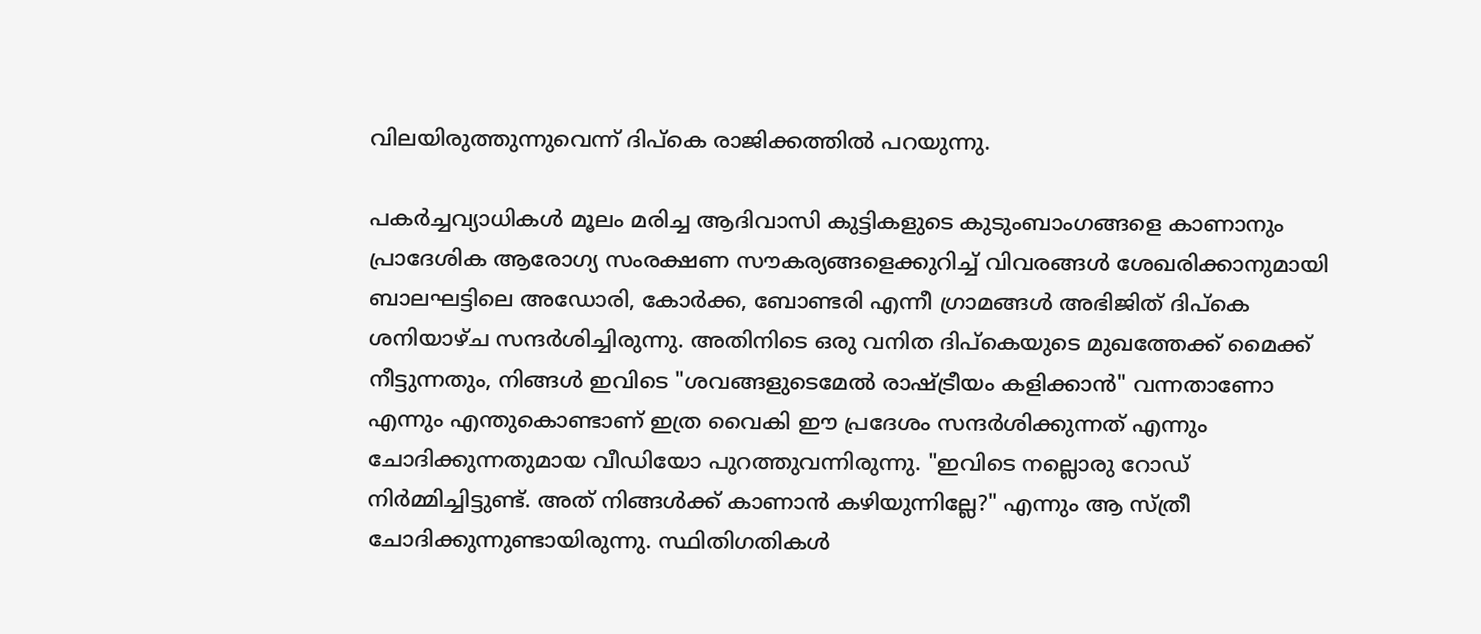വിലയിരുത്തുന്നുവെന്ന് ദിപ്കെ രാജിക്കത്തിൽ പറയുന്നു.

പകർച്ചവ്യാധികൾ മൂലം മരിച്ച ആദിവാസി കുട്ടികളുടെ കുടുംബാംഗങ്ങളെ കാണാനും പ്രാദേശിക ആരോഗ്യ സംരക്ഷണ സൗകര്യങ്ങളെക്കുറിച്ച് വിവരങ്ങൾ ശേഖരിക്കാനുമായി ബാലഘട്ടിലെ അഡോരി, കോർക്ക, ബോണ്ടരി എന്നീ ഗ്രാമങ്ങൾ അഭിജിത് ദിപ്കെ ശനിയാഴ്ച സന്ദർശിച്ചിരുന്നു. അതിനിടെ ഒരു വനിത ദിപ്കെയുടെ മുഖത്തേക്ക് മൈക്ക് നീട്ടുന്നതും, നിങ്ങൾ ഇവിടെ "ശവങ്ങളുടെമേൽ രാഷ്ട്രീയം കളിക്കാൻ" വന്നതാണോ എന്നും എന്തുകൊണ്ടാണ് ഇത്ര വൈകി ഈ പ്രദേശം സന്ദർശിക്കുന്നത് എന്നും ചോദിക്കുന്നതുമായ വീഡിയോ പുറത്തുവന്നിരുന്നു. "ഇവിടെ നല്ലൊരു റോഡ് നിർമ്മിച്ചിട്ടുണ്ട്. അത് നിങ്ങൾക്ക് കാണാൻ കഴിയുന്നില്ലേ?" എന്നും ആ സ്ത്രീ ചോദിക്കുന്നുണ്ടായിരുന്നു. സ്ഥിതിഗതികൾ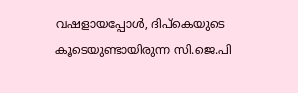വഷളായപ്പോൾ, ദിപ്കെയുടെ കൂടെയുണ്ടായിരുന്ന സി.ജെ.പി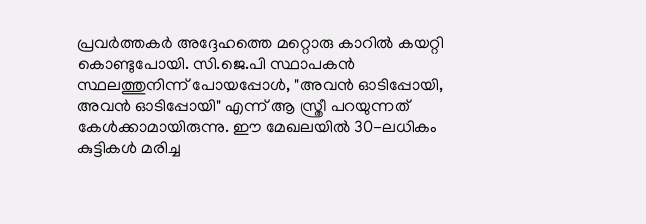പ്രവർത്തകർ അദ്ദേഹത്തെ മറ്റൊരു കാറിൽ കയറ്റി കൊണ്ടുപോയി. സി.ജെ.പി സ്ഥാപകൻ സ്ഥലത്തുനിന്ന് പോയപ്പോൾ, "അവൻ ഓടിപ്പോയി, അവൻ ഓടിപ്പോയി" എന്ന് ആ സ്ത്രീ പറയുന്നത് കേൾക്കാമായിരുന്നു. ഈ മേഖലയിൽ 30-ലധികം കുട്ടികൾ മരിച്ച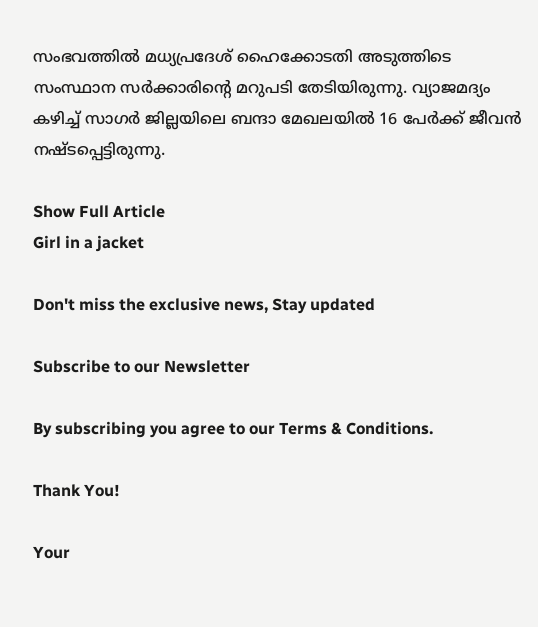സംഭവത്തിൽ മധ്യപ്രദേശ് ഹൈക്കോടതി അടുത്തിടെ സംസ്ഥാന സർക്കാരിന്റെ മറുപടി തേടിയിരുന്നു. വ്യാജമദ്യം കഴിച്ച് സാഗർ ജില്ലയിലെ ബന്ദാ മേഖലയിൽ 16 പേർക്ക് ജീവൻ നഷ്ടപ്പെട്ടിരുന്നു.

Show Full Article
Girl in a jacket

Don't miss the exclusive news, Stay updated

Subscribe to our Newsletter

By subscribing you agree to our Terms & Conditions.

Thank You!

Your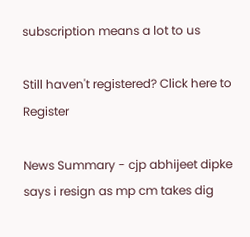subscription means a lot to us

Still haven't registered? Click here to Register

News Summary - cjp abhijeet dipke says i resign as mp cm takes dig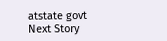atstate govt
Next Story